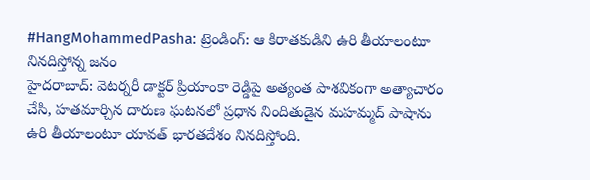#HangMohammedPasha: ట్రెండింగ్: ఆ కిరాతకుడిని ఉరి తీయాలంటూ నినదిస్తోన్న జనం
హైదరాబాద్: వెటర్నరీ డాక్టర్ ప్రియాంకా రెడ్డిపై అత్యంత పాశవికంగా అత్యాచారం చేసి, హతమార్చిన దారుణ ఘటనలో ప్రధాన నిందితుడైన మహమ్మద్ పాషాను ఉరి తీయాలంటూ యావత్ భారతదేశం నినదిస్తోంది.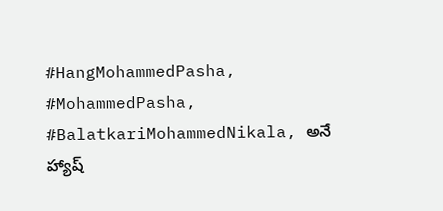#HangMohammedPasha, #MohammedPasha, #BalatkariMohammedNikala, అనే హ్యాష్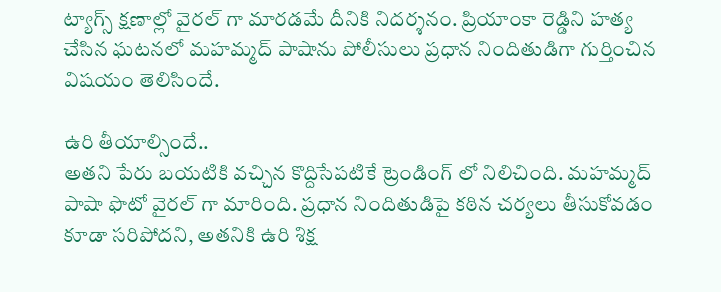ట్యాగ్స్ క్షణాల్లో వైరల్ గా మారడమే దీనికి నిదర్శనం. ప్రియాంకా రెడ్డిని హత్య చేసిన ఘటనలో మహమ్మద్ పాషాను పోలీసులు ప్రధాన నిందితుడిగా గుర్తించిన విషయం తెలిసిందే.

ఉరి తీయాల్సిందే..
అతని పేరు బయటికి వచ్చిన కొద్దిసేపటికే ట్రెండింగ్ లో నిలిచింది. మహమ్మద్ పాషా ఫొటో వైరల్ గా మారింది. ప్రధాన నిందితుడిపై కఠిన చర్యలు తీసుకోవడం కూడా సరిపోదని, అతనికి ఉరి శిక్ష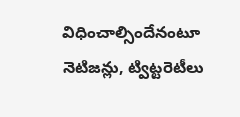విధించాల్సిందేనంటూ నెటిజన్లు, ట్విట్టరెటీలు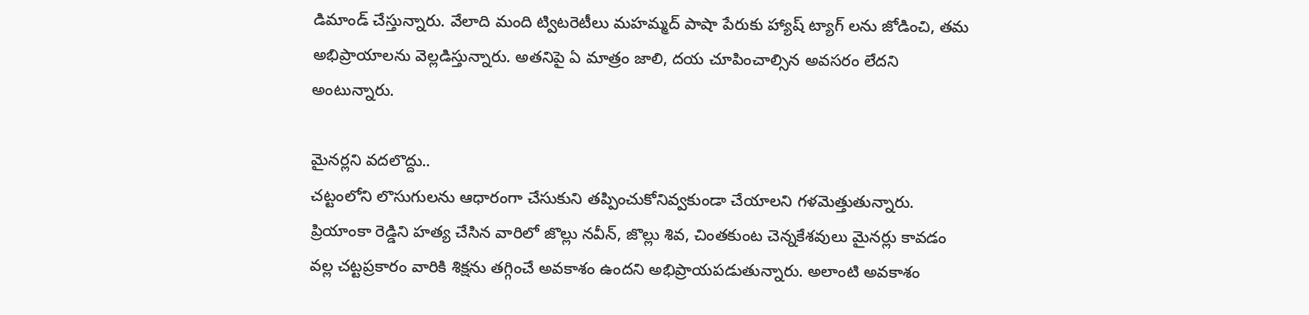డిమాండ్ చేస్తున్నారు. వేలాది మంది ట్విటరెటీలు మహమ్మద్ పాషా పేరుకు హ్యాష్ ట్యాగ్ లను జోడించి, తమ అభిప్రాయాలను వెల్లడిస్తున్నారు. అతనిపై ఏ మాత్రం జాలి, దయ చూపించాల్సిన అవసరం లేదని అంటున్నారు.

మైనర్లని వదలొద్దు..
చట్టంలోని లొసుగులను ఆధారంగా చేసుకుని తప్పించుకోనివ్వకుండా చేయాలని గళమెత్తుతున్నారు. ప్రియాంకా రెడ్డిని హత్య చేసిన వారిలో జొల్లు నవీన్, జొల్లు శివ, చింతకుంట చెన్నకేశవులు మైనర్లు కావడం వల్ల చట్టప్రకారం వారికి శిక్షను తగ్గించే అవకాశం ఉందని అభిప్రాయపడుతున్నారు. అలాంటి అవకాశం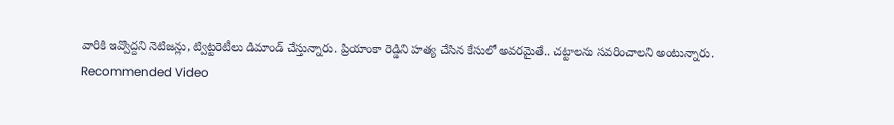వారికి ఇవ్వొద్దని నెటిజన్లు, ట్విట్టరెటీలు డిమాండ్ చేస్తున్నారు. ప్రియాంకా రెడ్డిని హత్య చేసిన కేసులో అవరమైతే.. చట్టాలను సవరించాలని అంటున్నారు.
Recommended Video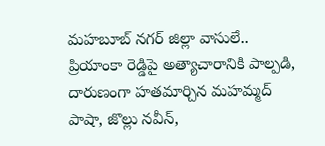మహబూబ్ నగర్ జిల్లా వాసులే..
ప్రియాంకా రెడ్డిపై అత్యాచారానికి పాల్పడి, దారుణంగా హతమార్చిన మహమ్మద్ పాషా, జొల్లు నవీన్,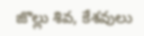జొల్లు శివ, కేశవులు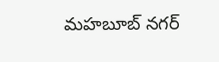మహబూబ్ నగర్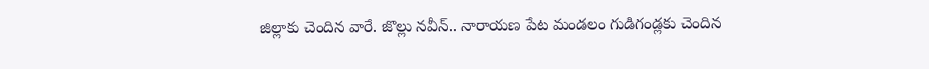జిల్లాకు చెందిన వారే. జొల్లు నవీన్.. నారాయణ పేట మండలం గుడిగండ్లకు చెందిన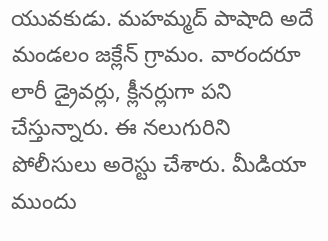యువకుడు. మహమ్మద్ పాషాది అదే మండలం జక్లేన్ గ్రామం. వారందరూ లారీ డ్రైవర్లు, క్లీనర్లుగా పని చేస్తున్నారు. ఈ నలుగురిని పోలీసులు అరెస్టు చేశారు. మీడియా ముందు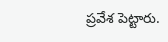ప్రవేశ పెట్టారు.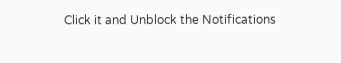Click it and Unblock the Notifications